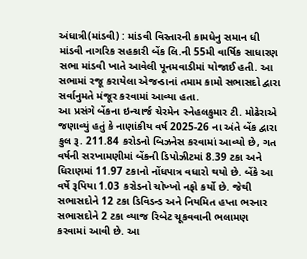અંધાત્રી(માંડવી) : માંડવી વિસ્તારની કામધેનુ સમાન ધી માંડવી નાગરિક સહકારી બેંક લિ.ની 55મી વાર્ષિક સાધારણ સભા માંડવી ખાતે આવેલી પૂનમવાડીમાં યોજાઈ હતી. આ સભામાં રજૂ કરાયેલા એજન્ડાનાં તમામ કામો સભાસદો દ્વારા સર્વાનુમતે મંજૂર કરવામાં આવ્યા હતા.
આ પ્રસંગે બેંકના ઇન્ચાર્જ ચેરમેન સ્નેહલકુમાર ટી. મોઢેરાએ જણાવ્યું હતું કે નાણાંકીય વર્ષ 2025-26 ના અંતે બેંક દ્વારા કુલ રૂ. 211.84 કરોડનો બિઝનેસ કરવામાં આવ્યો છે, ગત વર્ષની સરખામણીમાં બેંકની ડિપોઝીટમાં 8.39 ટકા અને ધિરાણમાં 11.97 ટકાનો નોંધપાત્ર વધારો થયો છે. બેંકે આ વર્ષે રૂપિયા 1.03 કરોડનો ચોખ્ખો નફો કર્યો છે. જેથી સભાસદોને 12 ટકા ડિવિડન્ડ અને નિયમિત હપ્તા ભરનાર સભાસદોને 2 ટકા વ્યાજ રિબેટ ચૂકવવાની ભલામણ કરવામાં આવી છે. આ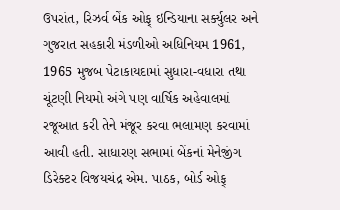ઉપરાંત, રિઝર્વ બેંક ઓફ્ ઇન્ડિયાના સર્ક્યુલર અને ગુજરાત સહકારી મંડળીઓ અધિનિયમ 1961, 1965 મુજબ પેટાકાયદામાં સુધારા-વધારા તથા ચૂંટણી નિયમો અંગે પણ વાર્ષિક અહેવાલમાં રજૂઆત કરી તેને મંજૂર કરવા ભલામણ કરવામાં આવી હતી. સાધારણ સભામાં બેંકનાં મેનેજીંગ ડિરેક્ટર વિજયચંદ્ર એમ. પાઠક, બોર્ડ ઓફ્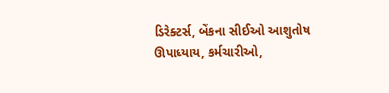ડિરેક્ટર્સ, બેંકના સીઈઓ આશુતોષ ઊપાધ્યાય, કર્મચારીઓ,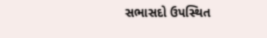સભાસદો ઉપસ્થિત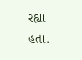રહ્યા હતા.